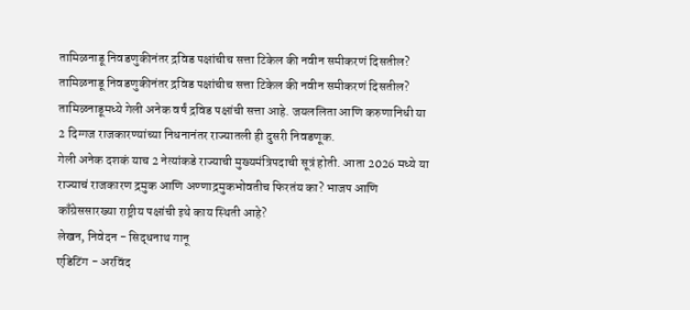तामिळनाडू निवडणुकीनंतर द्रविड पक्षांचीच सत्ता टिकेल की नवीन समीकरणं दिसतील?
तामिळनाडू निवडणुकीनंतर द्रविड पक्षांचीच सत्ता टिकेल की नवीन समीकरणं दिसतील?
तामिळनाडूमध्ये गेली अनेक वर्षं द्रविड पक्षांची सत्ता आहे. जयललिता आणि करुणानिधी या 2 दिग्गज राजकारण्यांच्या निधनानंतर राज्यातली ही दुसरी निवडणूक.
गेली अनेक दशकं याच 2 नेत्यांकडे राज्याची मुख्यमंत्रिपदाची सूत्रं होती. आता 2026 मध्ये या राज्याचं राजकारण द्रमुक आणि अण्णाद्रमुकभोवतीच फिरतंय का? भाजप आणि काँग्रेससारख्या राष्ट्रीय पक्षांची इथे काय स्थिती आहे?
लेखन, निवेदन - सिद्धनाथ गानू
एडिटिंग - अरविंद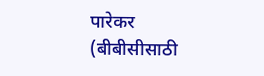पारेकर
(बीबीसीसाठी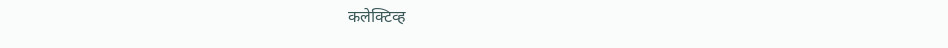कलेक्टिव्ह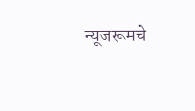न्यूजरूमचे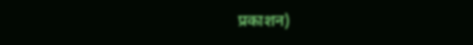प्रकाशन)